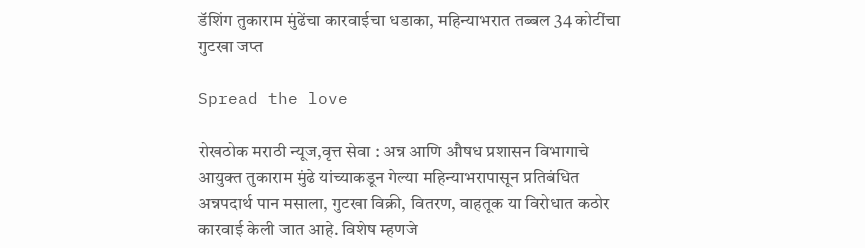डॅशिंग तुकाराम मुंढेंचा कारवाईचा धडाका, महिन्याभरात तब्बल 34 कोटींचा गुटखा जप्त

Spread the love

रोखठोक मराठी न्यूज,वृत्त सेवा : अन्न आणि औषध प्रशासन विभागाचे आयुक्त तुकाराम मुंढे यांच्याकडून गेल्या महिन्याभरापासून प्रतिबंधित अन्नपदार्थ पान मसाला, गुटखा विक्री, वितरण, वाहतूक या विरोधात कठोर कारवाई केली जात आहे. विशेष म्हणजे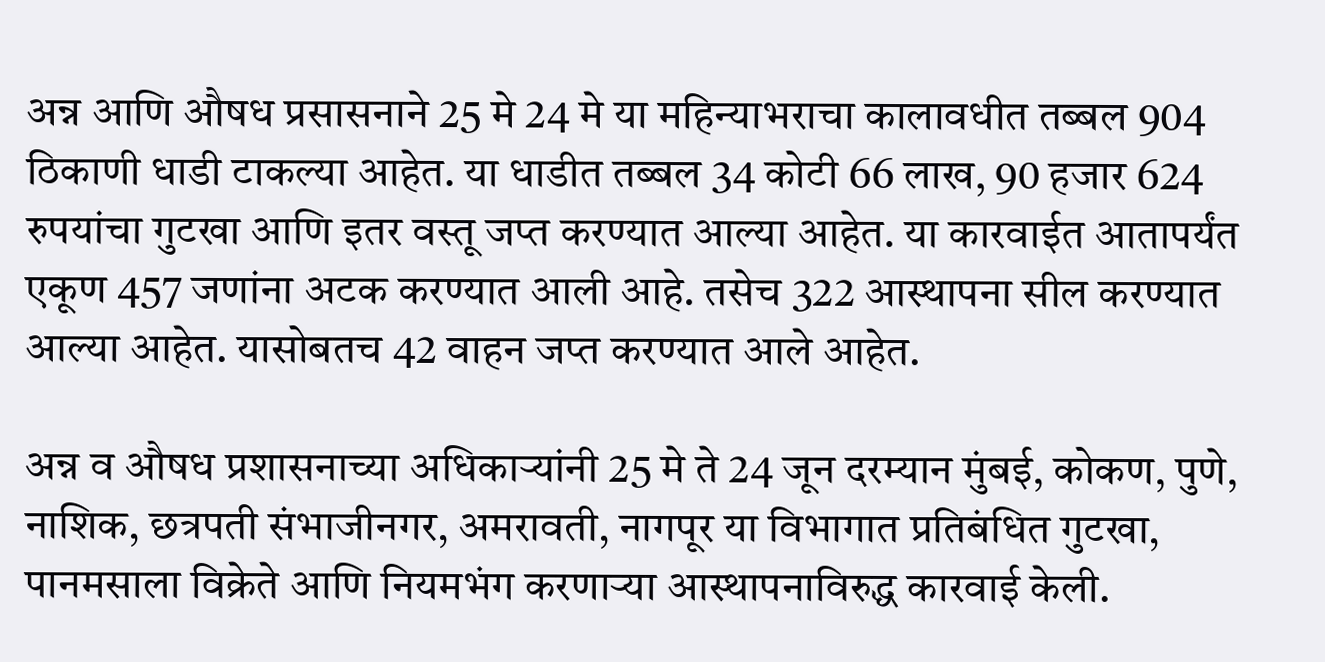अन्न आणि औषध प्रसासनाने 25 मे 24 मे या महिन्याभराचा कालावधीत तब्बल 904 ठिकाणी धाडी टाकल्या आहेत. या धाडीत तब्बल 34 कोटी 66 लाख, 90 हजार 624 रुपयांचा गुटखा आणि इतर वस्तू जप्त करण्यात आल्या आहेत. या कारवाईत आतापर्यंत एकूण 457 जणांना अटक करण्यात आली आहे. तसेच 322 आस्थापना सील करण्यात आल्या आहेत. यासोबतच 42 वाहन जप्त करण्यात आले आहेत.

अन्न व औषध प्रशासनाच्या अधिकाऱ्यांनी 25 मे ते 24 जून दरम्यान मुंबई, कोकण, पुणे, नाशिक, छत्रपती संभाजीनगर, अमरावती, नागपूर या विभागात प्रतिबंधित गुटखा, पानमसाला विक्रेते आणि नियमभंग करणाऱ्या आस्थापनाविरुद्ध कारवाई केली.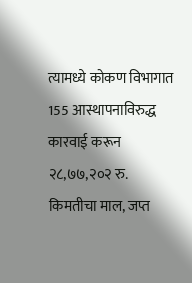त्यामध्ये कोकण विभागात 155 आस्थापनाविरुद्ध कारवाई करून २८,७७,२०२ रु. किमतीचा माल, जप्त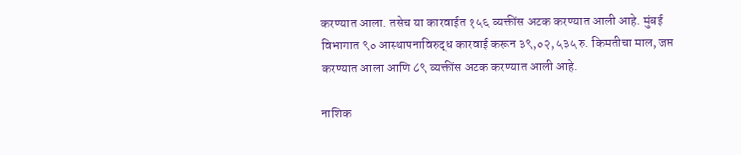करण्यात आला. तसेच या कारवाईत १५६ व्यक्तींस अटक करण्यात आली आहे. मुंबई विभागात ९० आस्थापनाविरुद्ध कारवाई करून ३९,०२,५३५ रु. किमतीचा माल, जप्त करण्यात आला आणि ८९ व्यक्तींस अटक करण्यात आली आहे.

नाशिक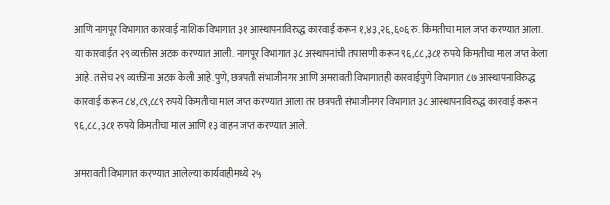आणि नागपूर विभागात कारवाई नाशिक विभागात ३१ आस्थापनाविरुद्ध कारवाई करून १,४३,२६,६०६ रु. किमतीचा माल जप्त करण्यात आला. या कारवाईत २९ व्यक्तीस अटक करण्यात आली. नागपूर विभागात ३८ अस्थापनांची तपासणी करून ९६,८८,३८१ रुपये किमतीचा माल जप्त केला आहे. तसेच २९ व्यक्तींना अटक केली आहे.पुणे, छत्रपती संभाजीनगर आणि अमरावती विभागातही कारवाईपुणे विभागात ८७ आस्थापनाविरुद्ध कारवाई करून ८४,८९,८८९ रुपये किमतीचा माल जप्त करण्यात आला तर छत्रपती संभाजीनगर विभागात ३८ आस्थापनाविरुद्ध कारवाई करून ९६,८८,३८१ रुपये किमतीचा माल आणि १३ वाहन जप्त करण्यात आले.

अमरावती विभागात करण्यात आलेल्या कार्यवाहीमध्ये २५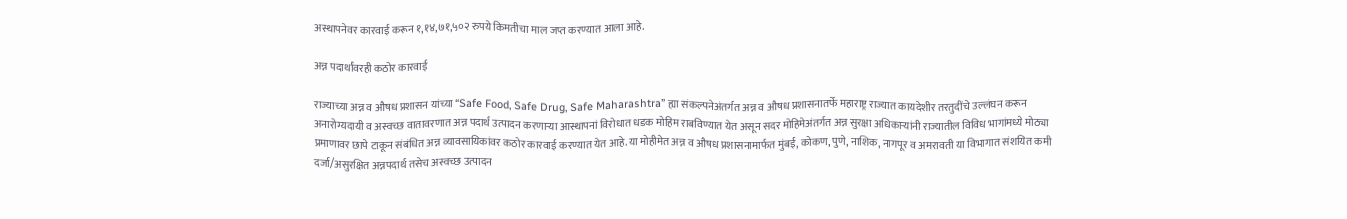अस्थापनेवर कारवाई करून १,१४,७१,५०२ रुपये किमतीचा माल जप्त करण्यात आला आहे.

अन्न पदार्थांवरही कठोर कारवाई

राज्याच्या अन्न व औषध प्रशासन यांच्या “Safe Food, Safe Drug, Safe Maharashtra” ह्या संकल्पनेअंतर्गत अन्न व औषध प्रशासनातर्फे महाराष्ट्र राज्यात कायदेशीर तरतुदींचे उल्लंघन करून अनारोग्यदायी व अस्वच्छ वातावरणात अन्न पदार्थ उत्पादन करणाऱ्या आस्थापनां विरोधात धडक मोहिम राबविण्यात येत असून सदर मोहिमेअंतर्गत अन्न सुरक्षा अधिकाऱ्यांनी राज्यातील विविध भागांमध्ये मोठ्या प्रमाणावर छापे टाकून संबंधित अन्न व्यावसायिकांवर कठोर कारवाई करण्यात येत आहे.या मोहीमेत अन्न व औषध प्रशासनामार्फत मुंबई, कोकण, पुणे, नाशिक, नागपूर व अमरावती या विभागात संशयित कमी दर्जा/असुरक्षित अन्नपदार्थ तसेच अस्वच्छ उत्पादन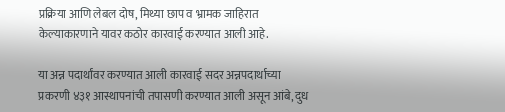प्रक्रिया आणि लेबल दोष, मिथ्या छाप व भ्रामक जाहिरात केल्याकारणाने यावर कठोर कारवाई करण्यात आली आहे.

या अन्न पदार्थांवर करण्यात आली कारवाई सदर अन्नपदार्थाच्या प्रकरणी ४३१ आस्थापनांची तपासणी करण्यात आली असून आंबे, दुध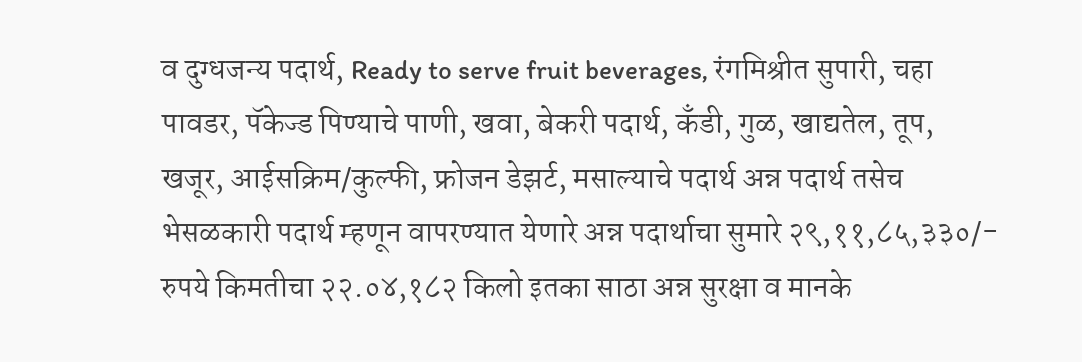व दुग्धजन्य पदार्थ, Ready to serve fruit beverages, रंगमिश्रीत सुपारी, चहा पावडर, पॅकेज्ड पिण्याचे पाणी, खवा, बेकरी पदार्थ, कँडी, गुळ, खाद्यतेल, तूप, खजूर, आईसक्रिम/कुल्फी, फ्रोजन डेझर्ट, मसाल्याचे पदार्थ अन्न पदार्थ तसेच भेसळकारी पदार्थ म्हणून वापरण्यात येणारे अन्न पदार्थाचा सुमारे २९,११,८५,३३०/- रुपये किमतीचा २२.०४,१८२ किलो इतका साठा अन्न सुरक्षा व मानके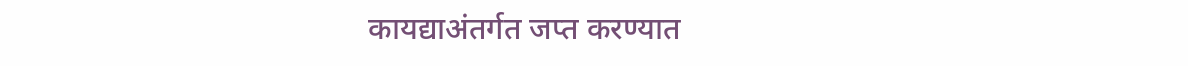कायद्याअंतर्गत जप्त करण्यात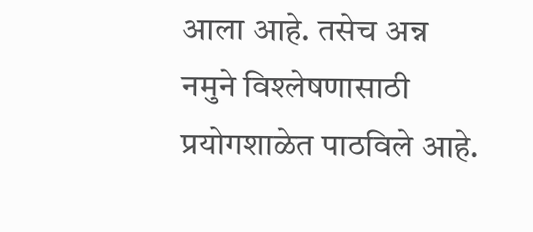आला आहे. तसेच अन्न नमुने विश्लेषणासाठी प्रयोगशाळेत पाठविले आहे.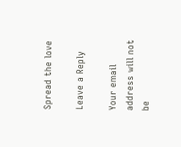Spread the love

Leave a Reply

Your email address will not be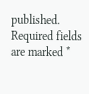published. Required fields are marked *